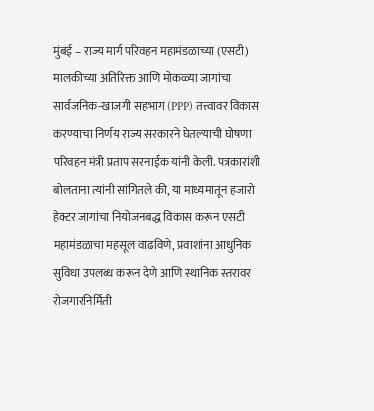मुंबई – राज्य मार्ग परिवहन महामंडळाच्या (एसटी) मालकीच्या अतिरिक्त आणि मोकळ्या जागांचा सार्वजनिक-खाजगी सहभाग (PPP) तत्त्वावर विकास करण्याचा निर्णय राज्य सरकारने घेतल्याची घोषणा परिवहन मंत्री प्रताप सरनाईक यांनी केली. पत्रकारांशी बोलताना त्यांनी सांगितले की, या माध्यमातून हजारो हेक्टर जागांचा नियोजनबद्ध विकास करून एसटी महामंडळाचा महसूल वाढविणे, प्रवाशांना आधुनिक सुविधा उपलब्ध करून देणे आणि स्थानिक स्तरावर रोजगारनिर्मिती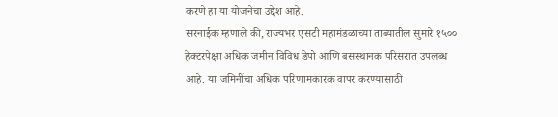करणे हा या योजनेचा उद्देश आहे.
सरनाईक म्हणाले की, राज्यभर एसटी महामंडळाच्या ताब्यातील सुमारे १५०० हेक्टरपेक्षा अधिक जमीन विविध डेपो आणि बसस्थानक परिसरात उपलब्ध आहे. या जमिनींचा अधिक परिणामकारक वापर करण्यासाठी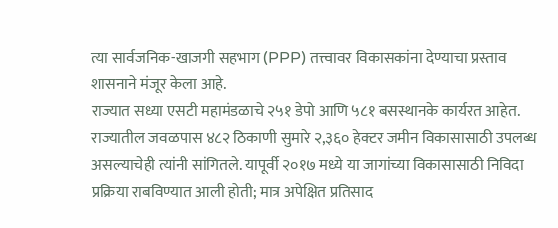त्या सार्वजनिक-खाजगी सहभाग (PPP) तत्त्वावर विकासकांना देण्याचा प्रस्ताव शासनाने मंजूर केला आहे.
राज्यात सध्या एसटी महामंडळाचे २५१ डेपो आणि ५८१ बसस्थानके कार्यरत आहेत. राज्यातील जवळपास ४८२ ठिकाणी सुमारे २,३६० हेक्टर जमीन विकासासाठी उपलब्ध असल्याचेही त्यांनी सांगितले. यापूर्वी २०१७ मध्ये या जागांच्या विकासासाठी निविदा प्रक्रिया राबविण्यात आली होती; मात्र अपेक्षित प्रतिसाद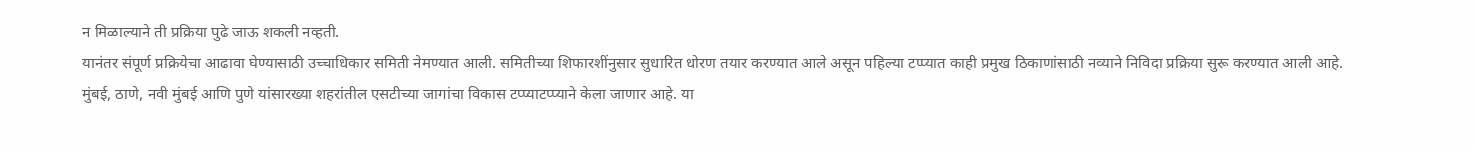न मिळाल्याने ती प्रक्रिया पुढे जाऊ शकली नव्हती.
यानंतर संपूर्ण प्रक्रियेचा आढावा घेण्यासाठी उच्चाधिकार समिती नेमण्यात आली. समितीच्या शिफारशींनुसार सुधारित धोरण तयार करण्यात आले असून पहिल्या टप्प्यात काही प्रमुख ठिकाणांसाठी नव्याने निविदा प्रक्रिया सुरू करण्यात आली आहे.
मुंबई, ठाणे, नवी मुंबई आणि पुणे यांसारख्या शहरांतील एसटीच्या जागांचा विकास टप्प्याटप्प्याने केला जाणार आहे. या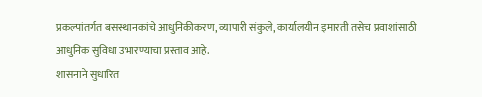प्रकल्पांतर्गत बसस्थानकांचे आधुनिकीकरण, व्यापारी संकुले, कार्यालयीन इमारती तसेच प्रवाशांसाठी आधुनिक सुविधा उभारण्याचा प्रस्ताव आहे.
शासनाने सुधारित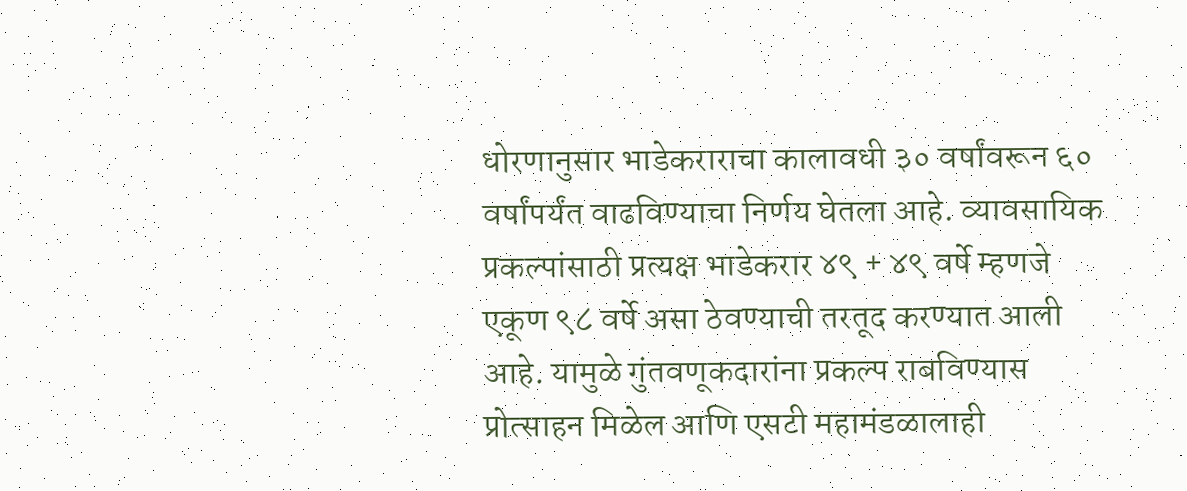धोरणानुसार भाडेकराराचा कालावधी ३० वर्षांवरून ६० वर्षांपर्यंत वाढविण्याचा निर्णय घेतला आहे. व्यावसायिक प्रकल्पांसाठी प्रत्यक्ष भाडेकरार ४९ + ४९ वर्षे म्हणजे एकूण ९८ वर्षे असा ठेवण्याची तरतूद करण्यात आली आहे. यामुळे गुंतवणूकदारांना प्रकल्प राबविण्यास प्रोत्साहन मिळेल आणि एसटी महामंडळालाही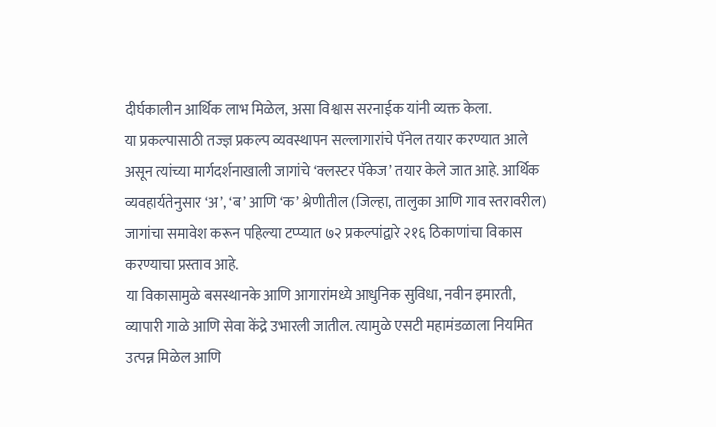दीर्घकालीन आर्थिक लाभ मिळेल, असा विश्वास सरनाईक यांनी व्यक्त केला.
या प्रकल्पासाठी तज्ज्ञ प्रकल्प व्यवस्थापन सल्लागारांचे पॅनेल तयार करण्यात आले असून त्यांच्या मार्गदर्शनाखाली जागांचे ‘क्लस्टर पॅकेज’ तयार केले जात आहे. आर्थिक व्यवहार्यतेनुसार ‘अ’, ‘ब’ आणि ‘क’ श्रेणीतील (जिल्हा, तालुका आणि गाव स्तरावरील) जागांचा समावेश करून पहिल्या टप्प्यात ७२ प्रकल्पांद्वारे २१६ ठिकाणांचा विकास करण्याचा प्रस्ताव आहे.
या विकासामुळे बसस्थानके आणि आगारांमध्ये आधुनिक सुविधा, नवीन इमारती, व्यापारी गाळे आणि सेवा केंद्रे उभारली जातील. त्यामुळे एसटी महामंडळाला नियमित उत्पन्न मिळेल आणि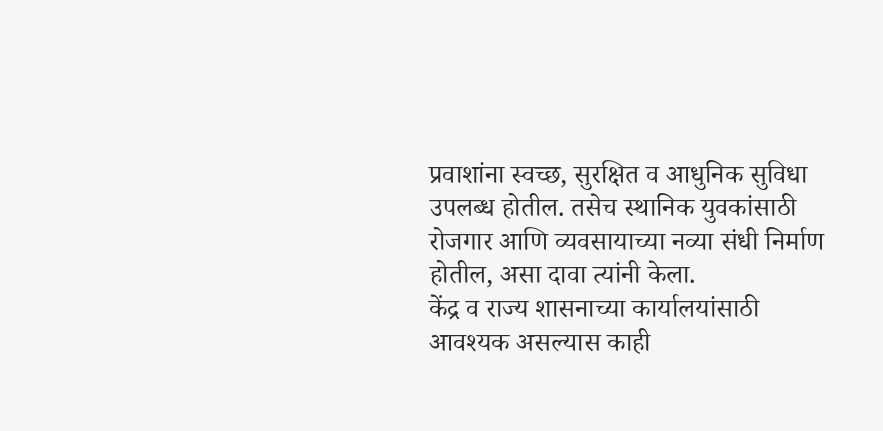प्रवाशांना स्वच्छ, सुरक्षित व आधुनिक सुविधा उपलब्ध होतील. तसेच स्थानिक युवकांसाठी रोजगार आणि व्यवसायाच्या नव्या संधी निर्माण होतील, असा दावा त्यांनी केला.
केंद्र व राज्य शासनाच्या कार्यालयांसाठी आवश्यक असल्यास काही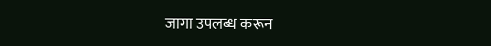जागा उपलब्ध करून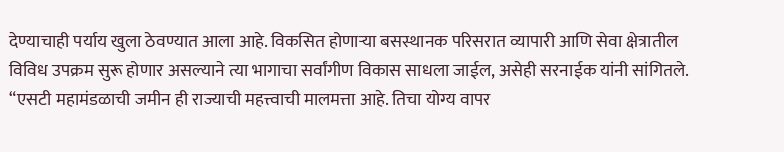देण्याचाही पर्याय खुला ठेवण्यात आला आहे. विकसित होणाऱ्या बसस्थानक परिसरात व्यापारी आणि सेवा क्षेत्रातील विविध उपक्रम सुरू होणार असल्याने त्या भागाचा सर्वांगीण विकास साधला जाईल, असेही सरनाईक यांनी सांगितले.
“एसटी महामंडळाची जमीन ही राज्याची महत्त्वाची मालमत्ता आहे. तिचा योग्य वापर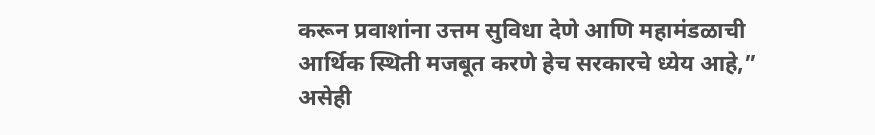करून प्रवाशांना उत्तम सुविधा देणे आणि महामंडळाची आर्थिक स्थिती मजबूत करणे हेच सरकारचे ध्येय आहे,” असेही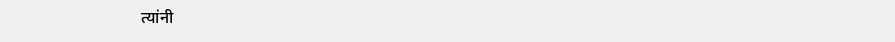त्यांनी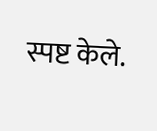स्पष्ट केले.